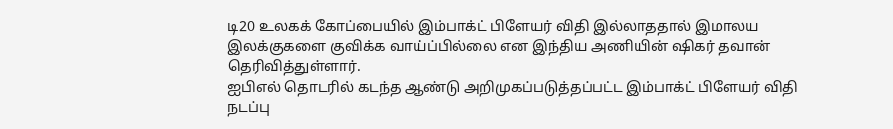டி20 உலகக் கோப்பையில் இம்பாக்ட் பிளேயர் விதி இல்லாததால் இமாலய இலக்குகளை குவிக்க வாய்ப்பில்லை என இந்திய அணியின் ஷிகர் தவான் தெரிவித்துள்ளார்.
ஐபிஎல் தொடரில் கடந்த ஆண்டு அறிமுகப்படுத்தப்பட்ட இம்பாக்ட் பிளேயர் விதி நடப்பு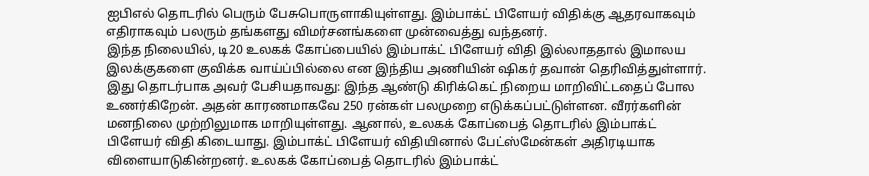ஐபிஎல் தொடரில் பெரும் பேசுபொருளாகியுள்ளது. இம்பாக்ட் பிளேயர் விதிக்கு ஆதரவாகவும் எதிராகவும் பலரும் தங்களது விமர்சனங்களை முன்வைத்து வந்தனர்.
இந்த நிலையில், டி20 உலகக் கோப்பையில் இம்பாக்ட் பிளேயர் விதி இல்லாததால் இமாலய இலக்குகளை குவிக்க வாய்ப்பில்லை என இந்திய அணியின் ஷிகர் தவான் தெரிவித்துள்ளார்.
இது தொடர்பாக அவர் பேசியதாவது: இந்த ஆண்டு கிரிக்கெட் நிறைய மாறிவிட்டதைப் போல உணர்கிறேன். அதன் காரணமாகவே 250 ரன்கள் பலமுறை எடுக்கப்பட்டுள்ளன. வீரர்களின் மனநிலை முற்றிலுமாக மாறியுள்ளது. ஆனால், உலகக் கோப்பைத் தொடரில் இம்பாக்ட் பிளேயர் விதி கிடையாது. இம்பாக்ட் பிளேயர் விதியினால் பேட்ஸ்மேன்கள் அதிரடியாக விளையாடுகின்றனர். உலகக் கோப்பைத் தொடரில் இம்பாக்ட்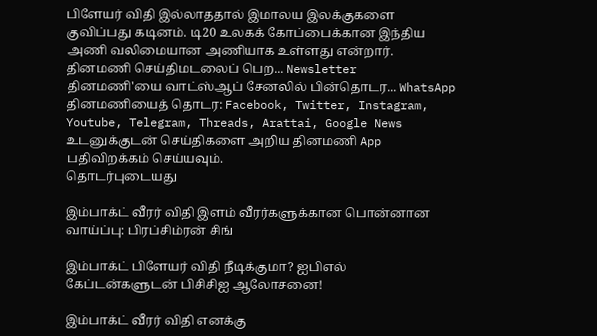பிளேயர் விதி இல்லாததால் இமாலய இலக்குகளை குவிப்பது கடினம். டி20 உலகக் கோப்பைக்கான இந்திய அணி வலிமையான அணியாக உள்ளது என்றார்.
தினமணி செய்திமடலைப் பெற... Newsletter
தினமணி'யை வாட்ஸ்ஆப் சேனலில் பின்தொடர... WhatsApp
தினமணியைத் தொடர: Facebook, Twitter, Instagram, Youtube, Telegram, Threads, Arattai, Google News
உடனுக்குடன் செய்திகளை அறிய தினமணி App பதிவிறக்கம் செய்யவும்.
தொடர்புடையது

இம்பாக்ட் வீரர் விதி இளம் வீரர்களுக்கான பொன்னான வாய்ப்பு: பிரப்சிம்ரன் சிங்

இம்பாக்ட் பிளேயர் விதி நீடிக்குமா? ஐபிஎல் கேப்டன்களுடன் பிசிசிஐ ஆலோசனை!

இம்பாக்ட் வீரர் விதி எனக்கு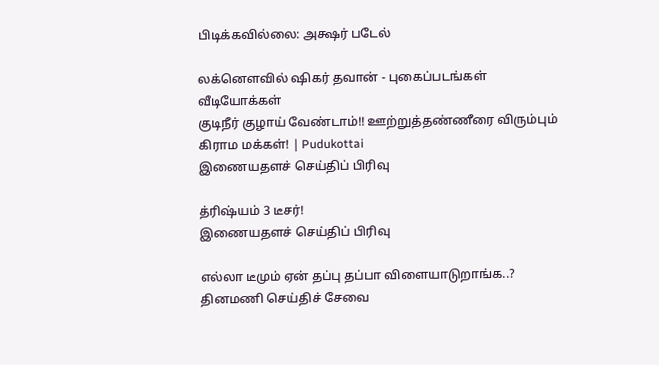பிடிக்கவில்லை: அக்ஷர் படேல்

லக்னெளவில் ஷிகர் தவான் - புகைப்படங்கள்
வீடியோக்கள்
குடிநீர் குழாய் வேண்டாம்!! ஊற்றுத்தண்ணீரை விரும்பும் கிராம மக்கள்! | Pudukottai
இணையதளச் செய்திப் பிரிவு

த்ரிஷ்யம் 3 டீசர்!
இணையதளச் செய்திப் பிரிவு

எல்லா டீமும் ஏன் தப்பு தப்பா விளையாடுறாங்க..?
தினமணி செய்திச் சேவை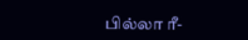பில்லா ரீ-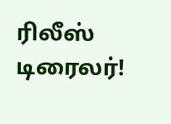ரிலீஸ் டிரைலர்!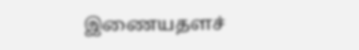இணையதளச்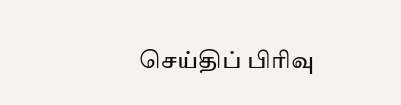செய்திப் பிரிவு